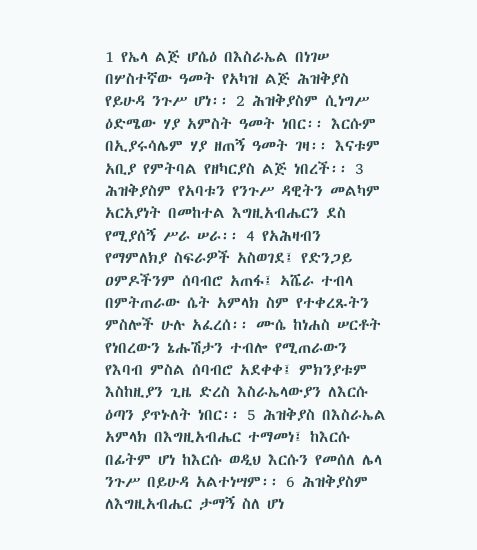1 የኤላ ልጅ ሆሴዕ በእስራኤል በነገሠ በሦስተኛው ዓመት የአካዝ ልጅ ሕዝቅያስ የይሁዳ ንጉሥ ሆነ፡፡ 2 ሕዝቅያስም ሲነግሥ ዕድሜው ሃያ አምስት ዓመት ነበር፡፡ እርሱም በኢያሩሳሌም ሃያ ዘጠኝ ዓመት ገዛ፡፡ እናቱም አቢያ የምትባል የዘካርያስ ልጅ ነበረች፡፡ 3 ሕዝቅያስም የአባቱን የንጉሥ ዳዊትን መልካም አርአያነት በመከተል እግዚአብሔርን ደስ የሚያሰኝ ሥራ ሠራ፡፡ 4 የአሕዛብን የማምለክያ ስፍራዎች አስወገደ፤ የድንጋይ ዐምዶችንም ሰባብሮ አጠፋ፤ ኣሼራ ተብላ በምትጠራው ሴት አምላክ ስም የተቀረጹትን ምስሎች ሁሉ አፈረሰ፡፡ ሙሴ ከነሐስ ሠርቶት የነበረውን ኔሑሽታን ተብሎ የሚጠራውን የእባብ ምስል ሰባብሮ አደቀቀ፤ ምክንያቱም እስከዚያን ጊዜ ድረስ እስራኤላውያን ለእርሱ ዕጣን ያጥኑለት ነበር፡፡ 5 ሕዝቅያስ በእስራኤል አምላክ በእግዚአብሔር ተማመነ፤ ከእርሱ በፊትም ሆነ ከእርሱ ወዲህ እርሱን የመሰለ ሌላ ንጉሥ በይሁዳ አልተነሣም፡፡ 6 ሕዝቅያስም ለእግዚአብሔር ታማኝ ስለ ሆነ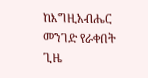ከእግዚአብሔር መንገድ የራቀበት ጊዜ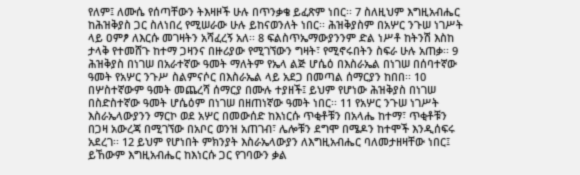የለም፤ ለሙሴ የሰጣቸውን ትእዛዞች ሁሉ በጥንቃቄ ይፈጽም ነበር፡፡ 7 ስለዚህም እግዚአብሔር ከሕዝቅያስ ጋር ስለነበረ የሚሠራው ሁሉ ይከናወንለት ነበር፡፡ ሕዝቅያስም በአሦር ንጉሠ ነገሥት ላይ ዐምፆ ለእርሱ መገዛትን አሻፈረኝ አለ፡፡ 8 ፍልስጥኤማውያንንም ድል ነሥቶ ከትንሽ እስከ ታላቅ የተመሸጉ ከተማ ጋዛንና በዙሪያው የሚገኘውን ግዛት፣ የሚኖሩበትን ስፍራ ሁሉ አጠቃ፡፡ 9 ሕዝቅያስ በነገሠ በአራተኛው ዓመት ማለትም የኤላ ልጅ ሆሴዕ በእስራኤል በነገሠ በሰባተኛው ዓመት የአሦር ንጉሥ ስልምናሶር በእስራኤል ላይ አደጋ በመጣል ሰማርያን ከበበ፡፡ 10 በሦስተኛውም ዓመት መጨረሻ ሰማርያ በሙሉ ተያዘች፤ ይህም የሆነው ሕዝቅያስ በነገሠ በስድስተኛው ዓመት ሆሴዕም በነገሠ በዘጠነኛው ዓመት ነበር፡፡ 11 የአሦር ንጉሠ ነገሥት እስራኤላውያንን ማርኮ ወደ አሦር በመውሰድ ከእነርሱ ጥቂቶቹን በአላሔ ከተማ፣ ጥቂቶቹን በጋዛ አውረጃ በሚገኘው በአቦር ወንዝ አጠገብ፣ ሌሎቹን ደግሞ በሜዶን ከተሞች እንዲሰፍሩ አደረገ፡፡ 12 ይህም የሆነበት ምክንያት እስራኤላውያን ለእግዚአብሔር ባለመታዘዛቸው ነበር፤ ይኸውም እግዚአብሔር ከእነርሱ ጋር የገባውን ቃል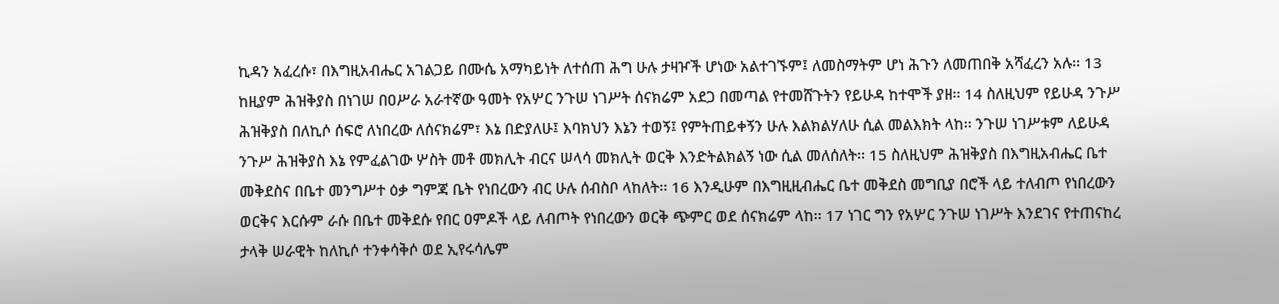ኪዳን አፈረሱ፣ በእግዚአብሔር አገልጋይ በሙሴ አማካይነት ለተሰጠ ሕግ ሁሉ ታዛዦች ሆነው አልተገኙም፤ ለመስማትም ሆነ ሕጉን ለመጠበቅ አሻፈረን አሉ፡፡ 13 ከዚያም ሕዝቅያስ በነገሠ በዐሥራ አራተኛው ዓመት የአሦር ንጉሠ ነገሥት ሰናክሬም አደጋ በመጣል የተመሸጉትን የይሁዳ ከተሞች ያዘ፡፡ 14 ስለዚህም የይሁዳ ንጉሥ ሕዝቅያስ በለኪሶ ሰፍሮ ለነበረው ለሰናክሬም፣ እኔ በድያለሁ፤ እባክህን እኔን ተወኝ፤ የምትጠይቀኝን ሁሉ እልክልሃለሁ ሲል መልእክት ላከ፡፡ ንጉሠ ነገሥቱም ለይሁዳ ንጉሥ ሕዝቅያስ እኔ የምፈልገው ሦስት መቶ መክሊት ብርና ሠላሳ መክሊት ወርቅ እንድትልክልኝ ነው ሲል መለሰለት፡፡ 15 ስለዚህም ሕዝቅያስ በእግዚአብሔር ቤተ መቅደስና በቤተ መንግሥተ ዕቃ ግምጃ ቤት የነበረውን ብር ሁሉ ሰብስቦ ላከለት፡፡ 16 እንዲሁም በእግዚዚብሔር ቤተ መቅደስ መግቢያ በሮች ላይ ተለብጦ የነበረውን ወርቅና እርሱም ራሱ በቤተ መቅደሱ የበር ዐምዶች ላይ ለብጦት የነበረውን ወርቅ ጭምር ወደ ሰናክሬም ላከ፡፡ 17 ነገር ግን የአሦር ንጉሠ ነገሥት እንደገና የተጠናከረ ታላቅ ሠራዊት ከለኪሶ ተንቀሳቅሶ ወደ ኢየሩሳሌም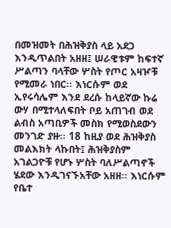በመዝመት በሕዝቅያስ ላይ አደጋ እንዲጥልበት አዘዘ፤ ሠራዊቱም ከፍተኛ ሥልጣን ባላቸው ሦስት የጦር አዛዦቹ የሚመራ ነበር፡፡ እነርሱም ወደ ኢየሩሳሌም እንደ ደረሱ ከላይኛው ኩሬ ውሃ በሚተላለፍበት ቦይ አጠገብ ወደ ልብስ አጣቢዎች መስክ የሚወስደውን መንገድ ያዙ፡፡ 18 ከዚያ ወደ ሕዝቅያስ መልእክት ላኩበት፤ ሕዝቅያስም አገልጋዮቹ የሆኑ ሦስት ባለሥልጣኖች ሄደው እንዲገናኙአቸው አዘዘ፡፡ እነርሱም የቤተ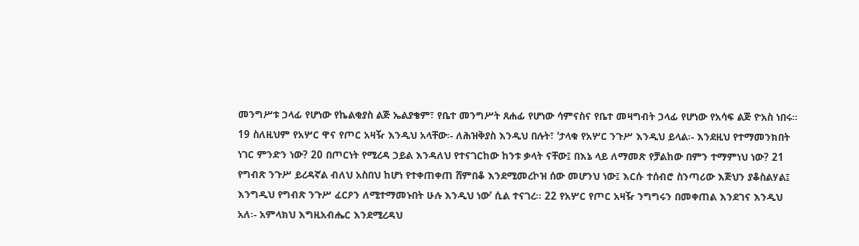መንግሥቱ ኃላፊ የሆነው የኬልቂያስ ልጅ ኤልያቄም፣ የቤተ መንግሥት ጸሐፊ የሆነው ሳምናስና የቤተ መዛግብት ኃላፊ የሆነው የአሳፍ ልጅ ዮአስ ነበሩ። 19 ስለዚህም የአሦር ዋና የጦር አዛዥ እንዲህ አላቸው፡- ለሕዝቅያስ እንዲህ በሉት፣ ‘ታላቁ የአሦር ንጉሥ እንዲህ ይላል፡- እንደዚህ የተማመንክበት ነገር ምንድን ነው? 20 በጦርነት የሚረዳ ኃይል እንዳለህ የተናገርከው ከንቱ ቃላት ናቸው፤ በእኔ ላይ ለማመጽ የቻልከው በምን ተማምነህ ነው? 21 የግብጽ ንጉሥ ይረዳኛል ብለህ አስበህ ከሆነ የተቀጠቀጠ ሸምበቆ እንደሚመረኮዝ ሰው መሆንህ ነው፤ እርሱ ተሰብሮ ስንጣሪው እጅህን ያቆስልሃል፤ እንግዲህ የግብጽ ንጉሥ ፈርዖን ለሚተማመኑበት ሁሉ እንዲህ ነው’ ሲል ተናገረ፡፡ 22 የአሦር የጦር አዛዥ ንግግሩን በመቀጠል እንደገና እንዲህ አለ፡- አምላክህ እግዚአብሔር እንደሚረዳህ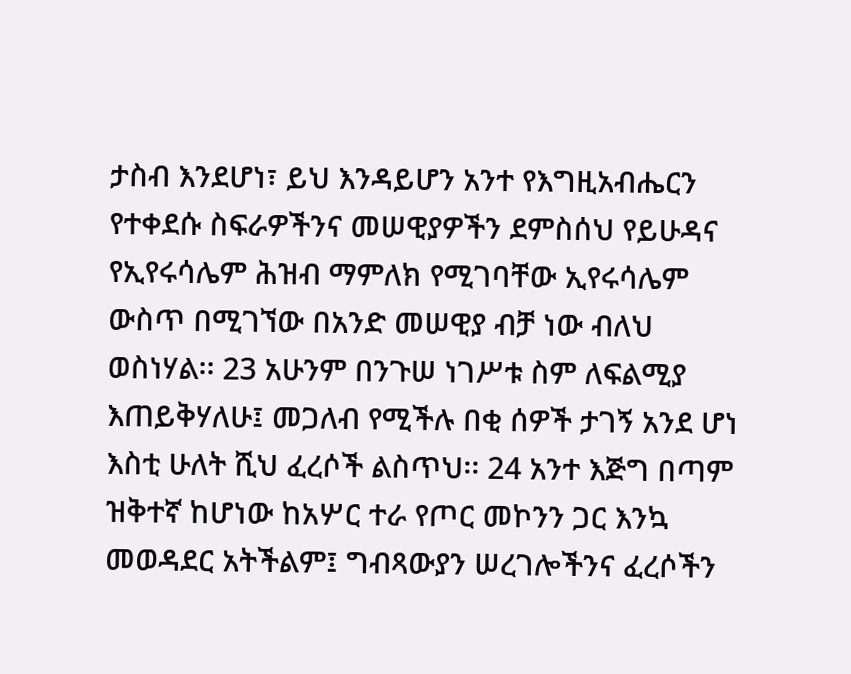ታስብ እንደሆነ፣ ይህ እንዳይሆን አንተ የእግዚአብሔርን የተቀደሱ ስፍራዎችንና መሠዊያዎችን ደምስሰህ የይሁዳና የኢየሩሳሌም ሕዝብ ማምለክ የሚገባቸው ኢየሩሳሌም ውስጥ በሚገኘው በአንድ መሠዊያ ብቻ ነው ብለህ ወስነሃል፡፡ 23 አሁንም በንጉሠ ነገሥቱ ስም ለፍልሚያ እጠይቅሃለሁ፤ መጋለብ የሚችሉ በቂ ሰዎች ታገኝ አንደ ሆነ እስቲ ሁለት ሺህ ፈረሶች ልስጥህ፡፡ 24 አንተ እጅግ በጣም ዝቅተኛ ከሆነው ከአሦር ተራ የጦር መኮንን ጋር እንኳ መወዳደር አትችልም፤ ግብጻውያን ሠረገሎችንና ፈረሶችን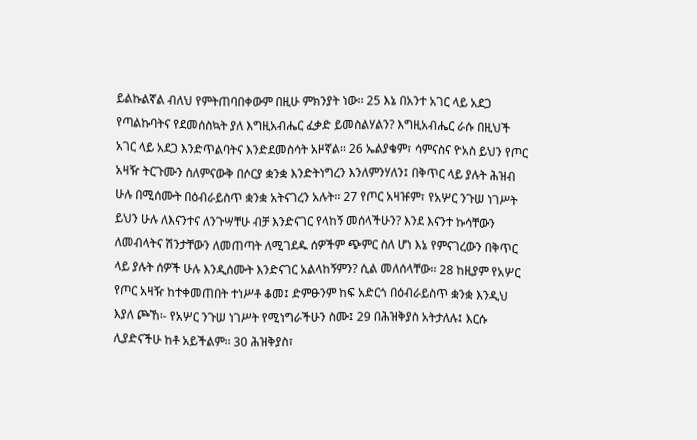ይልኩልኛል ብለህ የምትጠባበቀውም በዚሁ ምክንያት ነው፡፡ 25 እኔ በአንተ አገር ላይ አደጋ የጣልኩባትና የደመሰስኳት ያለ እግዚአብሔር ፈቃድ ይመስልሃልን? እግዚአብሔር ራሱ በዚህች አገር ላይ አደጋ እንድጥልባትና እንድደመስሳት አዞኛል፡፡ 26 ኤልያቄም፣ ሳምናስና ዮአስ ይህን የጦር አዛዥ ትርጉሙን ስለምናውቅ በሶርያ ቋንቋ እንድትነግረን እንለምንሃለን፤ በቅጥር ላይ ያሉት ሕዝብ ሁሉ በሚሰሙት በዕብራይስጥ ቋንቋ አትናገረን አሉት፡፡ 27 የጦር አዛዡም፣ የአሦር ንጉሠ ነገሥት ይህን ሁሉ ለእናንተና ለንጉሣቸሁ ብቻ እንድናገር የላከኝ መሰላችሁን? እንደ እናንተ ኩሳቸውን ለመብላትና ሽንታቸውን ለመጠጣት ለሚገደዱ ሰዎችም ጭምር ስለ ሆነ እኔ የምናገረውን በቅጥር ላይ ያሉት ሰዎች ሁሉ እንዲሰሙት እንድናገር አልላከኝምን? ሲል መለሰላቸው፡፡ 28 ከዚያም የአሦር የጦር አዛዥ ከተቀመጠበት ተነሥቶ ቆመ፤ ድምፁንም ከፍ አድርጎ በዕብራይስጥ ቋንቋ እንዲህ እያለ ጮኸ፡- የአሦር ንጉሠ ነገሥት የሚነግራችሁን ስሙ፤ 29 በሕዝቅያስ አትታለሉ፤ እርሱ ሊያድናችሁ ከቶ አይችልም፡፡ 30 ሕዝቅያስ፣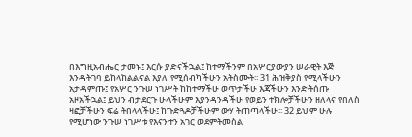በእግዚአብሔር ታመኑ፤ እርሱ ያድናችኋል፤ ከተማችንም በአሦርያውያን ሠራዊት እጅ እንዳትገባ ይከላከልልናል እያለ የሚሰብካችሁን አትስሙት፡፡ 31 ሕዝቅያስ የሚላችሁን አታዳምጡ፤ የአሦር ንጉሠ ነገሥት ከከተማችሁ ወጥታችሁ እጃችሁን እንድትሰጡ አዞአችኋል፤ ይህን ብታደርጉ ሁላችሁም እያንዳንዳችሁ የወይን ተክሎቻችሁን ዘለላና የበለስ ዛፎቻችሁን ፍሬ ትበላላችሁ፤ ከጉድጓዶቻችሁም ውሃ ትጠጣላችሁ፡፡ 32 ይህም ሁሉ የሚሆነው ንጉሠ ነገሥቱ የእናንተን አገር ወደምትመስል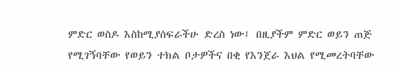ምድር ወስዶ እስከሚያሰፍራችሁ ድረስ ነው፤ በዚያችም ምድር ወይን ጠጅ የሚገኝባቸው የወይን ተክል ቦታዎችና በቂ የእንጀራ እህል የሚመረትባቸው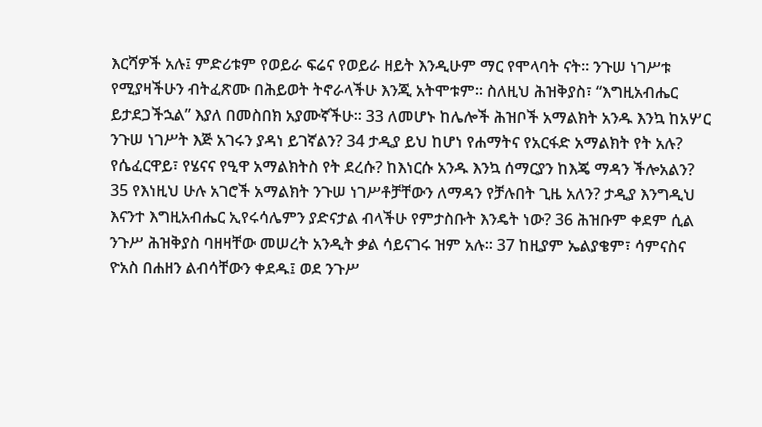እርሻዎች አሉ፤ ምድሪቱም የወይራ ፍሬና የወይራ ዘይት እንዲሁም ማር የሞላባት ናት። ንጉሠ ነገሥቱ የሚያዛችሁን ብትፈጽሙ በሕይወት ትኖራላችሁ እንጂ አትሞቱም፡፡ ስለዚህ ሕዝቅያስ፣ “እግዚአብሔር ይታደጋችኋል” እያለ በመስበክ አያሙኛችሁ፡፡ 33 ለመሆኑ ከሌሎች ሕዝቦች አማልክት አንዱ እንኳ ከአሦር ንጉሠ ነገሥት እጅ አገሩን ያዳነ ይገኛልን? 34 ታዲያ ይህ ከሆነ የሐማትና የአርፋድ አማልክት የት አሉ? የሴፈርዋይ፣ የሄናና የዒዋ አማልክትስ የት ደረሱ? ከእነርሱ አንዱ እንኳ ሰማርያን ከእጄ ማዳን ችሎአልን? 35 የእነዚህ ሁሉ አገሮች አማልክት ንጉሠ ነገሥቶቻቸውን ለማዳን የቻሉበት ጊዜ አለን? ታዲያ እንግዲህ እናንተ እግዚአብሔር ኢየሩሳሌምን ያድናታል ብላችሁ የምታስቡት እንዴት ነው? 36 ሕዝቡም ቀደም ሲል ንጉሥ ሕዝቅያስ ባዘዛቸው መሠረት አንዲት ቃል ሳይናገሩ ዝም አሉ፡፡ 37 ከዚያም ኤልያቄም፣ ሳምናስና ዮአስ በሐዘን ልብሳቸውን ቀደዱ፤ ወደ ንጉሥ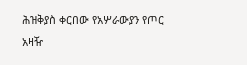ሕዝቅያስ ቀርበው የአሦራውያን የጦር አዛዥ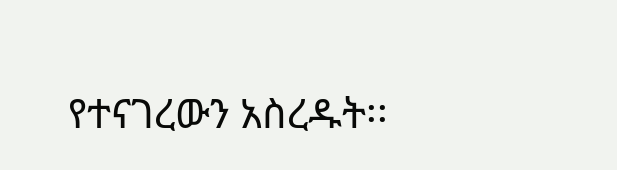የተናገረውን አስረዱት፡፡